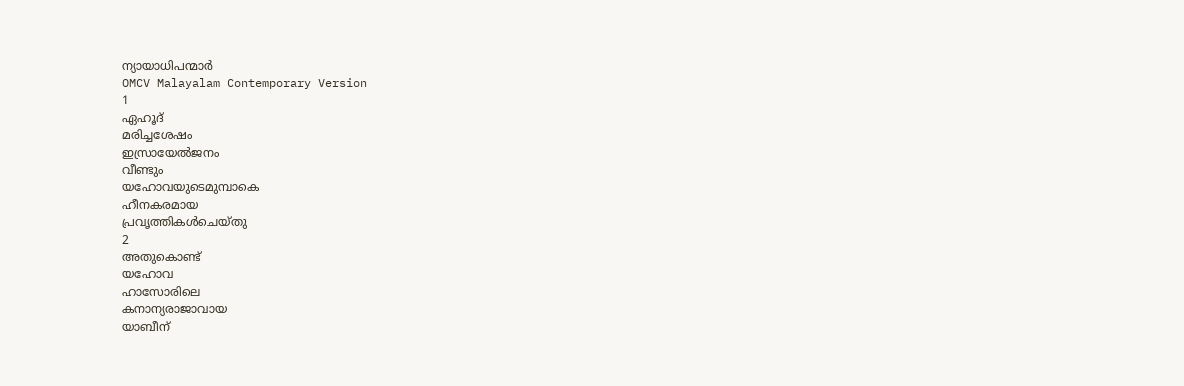ന്യായാധിപന്മാർ
OMCV Malayalam Contemporary Version
1
ഏഹൂദ്
മരിച്ചശേഷം
ഇസ്രായേൽജനം
വീണ്ടും
യഹോവയുടെമുമ്പാകെ
ഹീനകരമായ
പ്രവൃത്തികൾചെയ്തു
2
അതുകൊണ്ട്
യഹോവ
ഹാസോരിലെ
കനാന്യരാജാവായ
യാബീന്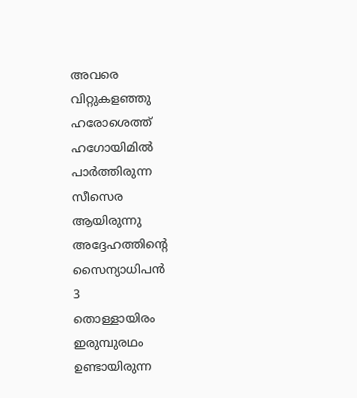അവരെ
വിറ്റുകളഞ്ഞു
ഹരോശെത്ത്
ഹഗോയിമിൽ
പാർത്തിരുന്ന
സീസെര
ആയിരുന്നു
അദ്ദേഹത്തിന്റെ
സൈന്യാധിപൻ
3
തൊള്ളായിരം
ഇരുമ്പുരഥം
ഉണ്ടായിരുന്ന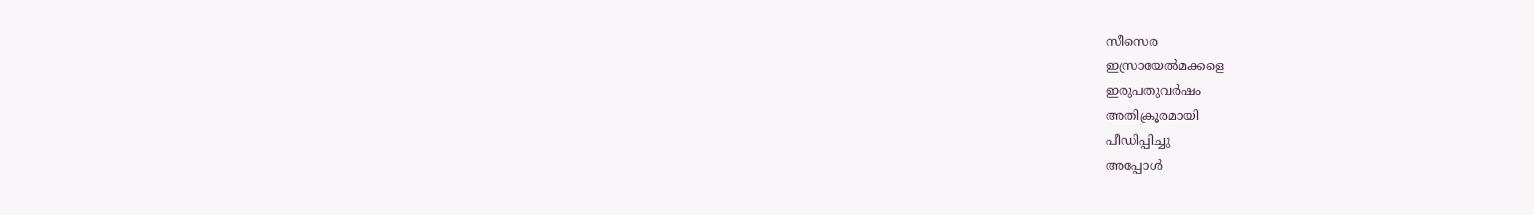സീസെര
ഇസ്രായേൽമക്കളെ
ഇരുപതുവർഷം
അതിക്രൂരമായി
പീഡിപ്പിച്ചു
അപ്പോൾ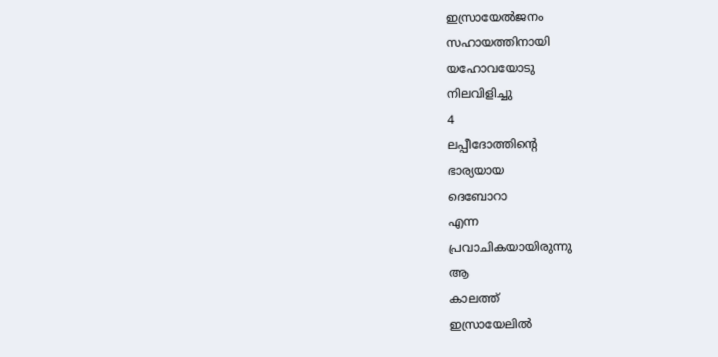ഇസ്രായേൽജനം
സഹായത്തിനായി
യഹോവയോടു
നിലവിളിച്ചു
4
ലപ്പീദോത്തിന്റെ
ഭാര്യയായ
ദെബോറാ
എന്ന
പ്രവാചികയായിരുന്നു
ആ
കാലത്ത്
ഇസ്രായേലിൽ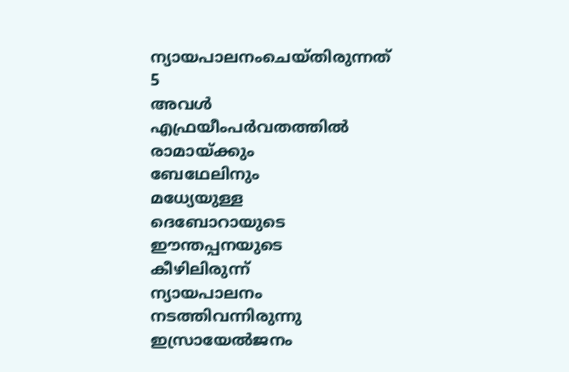ന്യായപാലനംചെയ്തിരുന്നത്
5
അവൾ
എഫ്രയീംപർവതത്തിൽ
രാമായ്ക്കും
ബേഥേലിനും
മധ്യേയുള്ള
ദെബോറായുടെ
ഈന്തപ്പനയുടെ
കീഴിലിരുന്ന്
ന്യായപാലനം
നടത്തിവന്നിരുന്നു
ഇസ്രായേൽജനം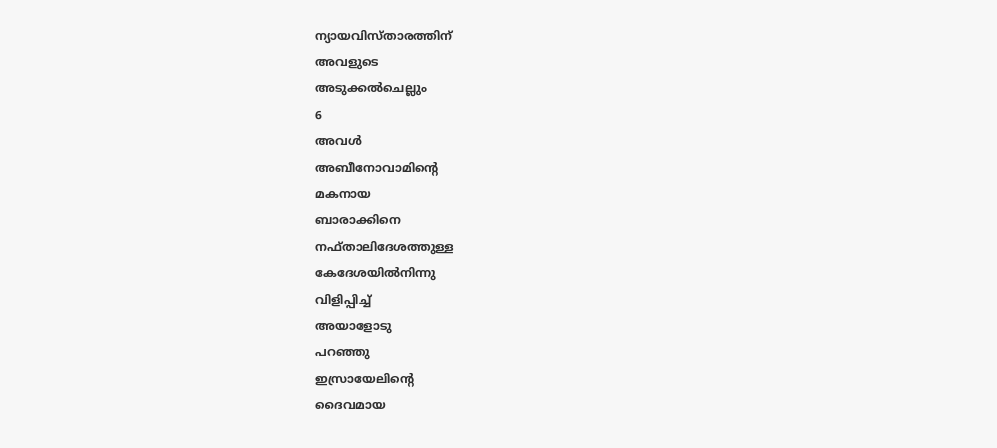ന്യായവിസ്താരത്തിന്
അവളുടെ
അടുക്കൽചെല്ലും
6
അവൾ
അബീനോവാമിന്റെ
മകനായ
ബാരാക്കിനെ
നഫ്താലിദേശത്തുള്ള
കേദേശയിൽനിന്നു
വിളിപ്പിച്ച്
അയാളോടു
പറഞ്ഞു
ഇസ്രായേലിന്റെ
ദൈവമായ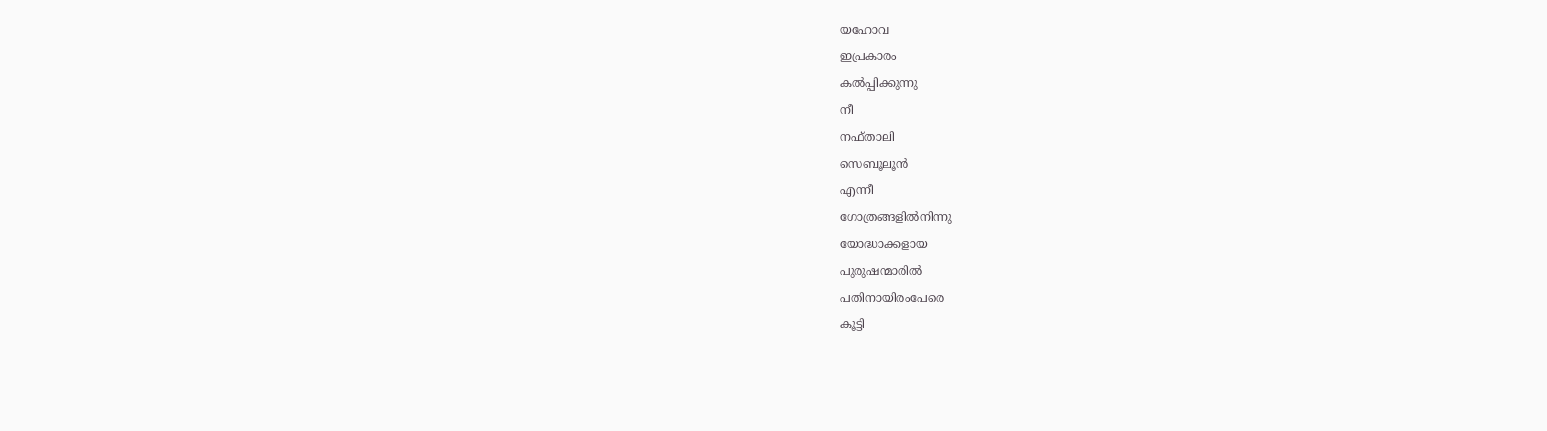യഹോവ
ഇപ്രകാരം
കൽപ്പിക്കുന്നു
നീ
നഫ്താലി
സെബൂലൂൻ
എന്നീ
ഗോത്രങ്ങളിൽനിന്നു
യോദ്ധാക്കളായ
പുരുഷന്മാരിൽ
പതിനായിരംപേരെ
കൂട്ടി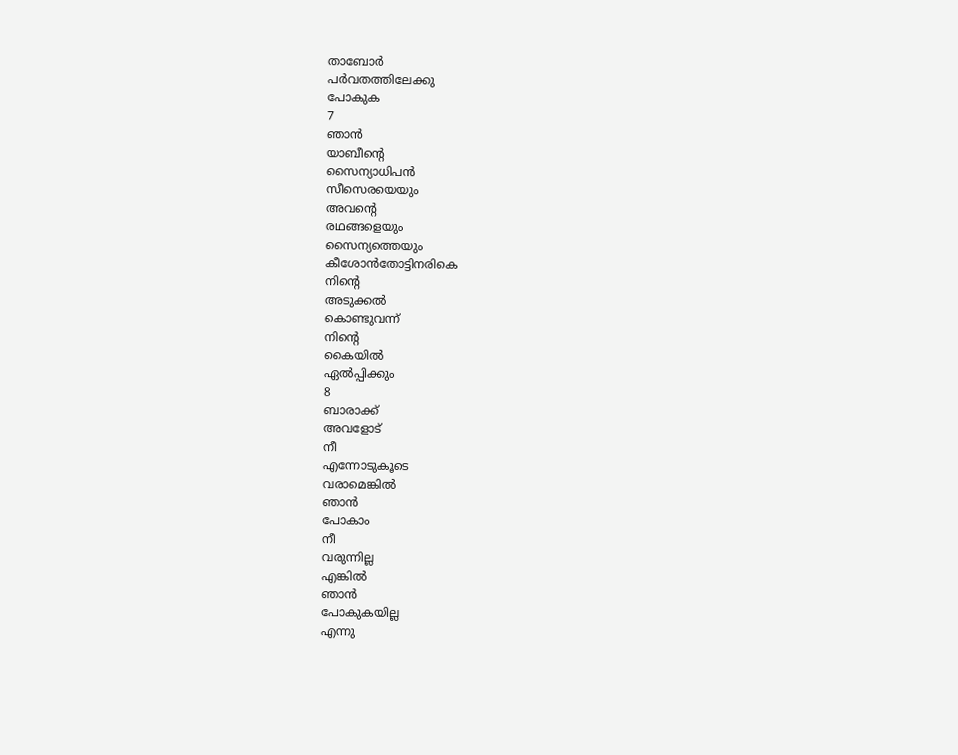താബോർ
പർവതത്തിലേക്കു
പോകുക
7
ഞാൻ
യാബീന്റെ
സൈന്യാധിപൻ
സീസെരയെയും
അവന്റെ
രഥങ്ങളെയും
സൈന്യത്തെയും
കീശോൻതോട്ടിനരികെ
നിന്റെ
അടുക്കൽ
കൊണ്ടുവന്ന്
നിന്റെ
കൈയിൽ
ഏൽപ്പിക്കും
8
ബാരാക്ക്
അവളോട്
നീ
എന്നോടുകൂടെ
വരാമെങ്കിൽ
ഞാൻ
പോകാം
നീ
വരുന്നില്ല
എങ്കിൽ
ഞാൻ
പോകുകയില്ല
എന്നു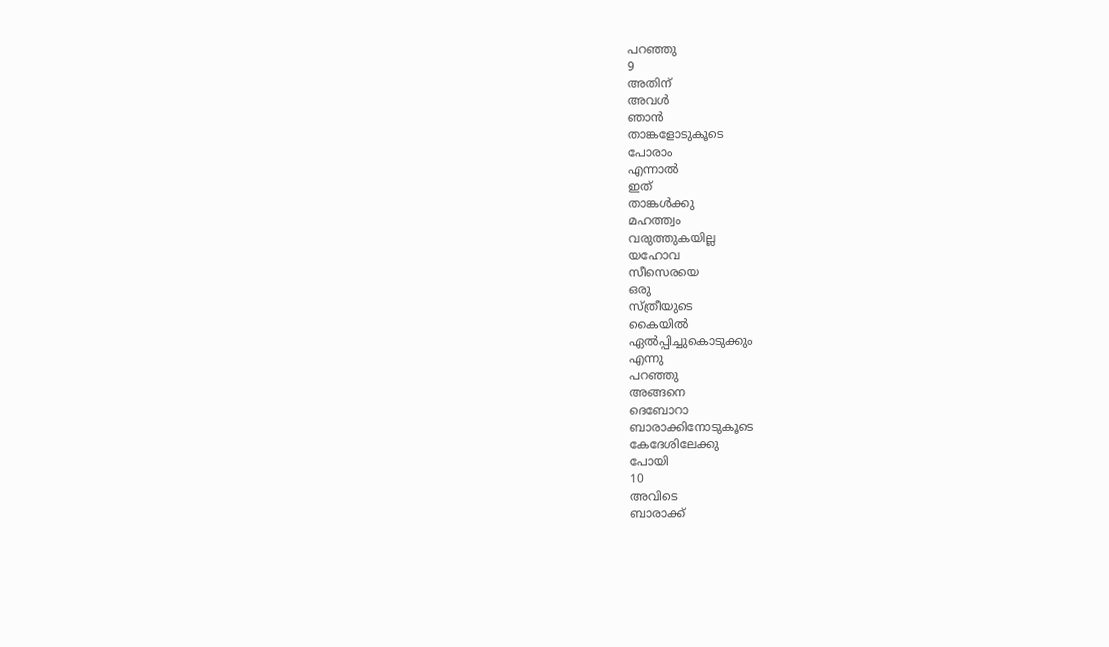പറഞ്ഞു
9
അതിന്
അവൾ
ഞാൻ
താങ്കളോടുകൂടെ
പോരാം
എന്നാൽ
ഇത്
താങ്കൾക്കു
മഹത്ത്വം
വരുത്തുകയില്ല
യഹോവ
സീസെരയെ
ഒരു
സ്ത്രീയുടെ
കൈയിൽ
ഏൽപ്പിച്ചുകൊടുക്കും
എന്നു
പറഞ്ഞു
അങ്ങനെ
ദെബോറാ
ബാരാക്കിനോടുകൂടെ
കേദേശിലേക്കു
പോയി
10
അവിടെ
ബാരാക്ക്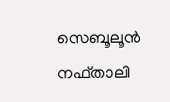സെബൂലൂൻ
നഫ്താലി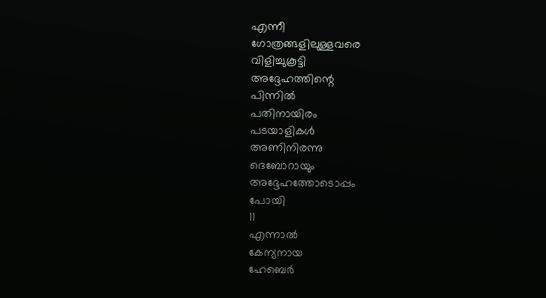എന്നീ
ഗോത്രങ്ങളിലുള്ളവരെ
വിളിച്ചുകൂട്ടി
അദ്ദേഹത്തിന്റെ
പിന്നിൽ
പതിനായിരം
പടയാളികൾ
അണിനിരന്നു
ദെബോറായും
അദ്ദേഹത്തോടൊപ്പം
പോയി
11
എന്നാൽ
കേന്യനായ
ഹേബെർ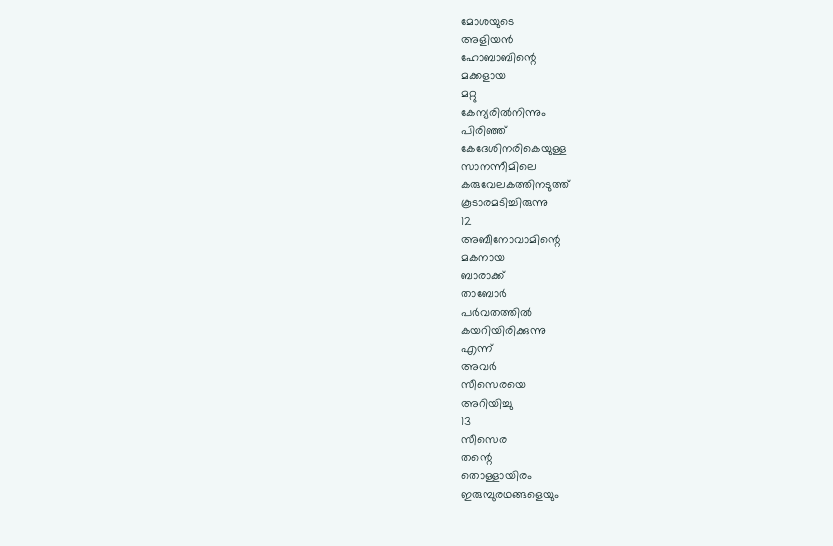മോശയുടെ
അളിയൻ
ഹോബാബിന്റെ
മക്കളായ
മറ്റു
കേന്യരിൽനിന്നും
പിരിഞ്ഞ്
കേദേശിനരികെയുള്ള
സാനന്നീമിലെ
കരുവേലകത്തിനടുത്ത്
കൂടാരമടിച്ചിരുന്നു
12
അബീനോവാമിന്റെ
മകനായ
ബാരാക്ക്
താബോർ
പർവതത്തിൽ
കയറിയിരിക്കുന്നു
എന്ന്
അവർ
സീസെരയെ
അറിയിച്ചു
13
സീസെര
തന്റെ
തൊള്ളായിരം
ഇരുമ്പുരഥങ്ങളെയും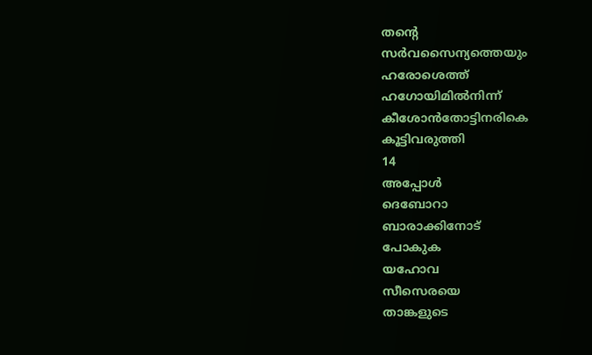തന്റെ
സർവസൈന്യത്തെയും
ഹരോശെത്ത്
ഹഗോയിമിൽനിന്ന്
കീശോൻതോട്ടിനരികെ
കൂട്ടിവരുത്തി
14
അപ്പോൾ
ദെബോറാ
ബാരാക്കിനോട്
പോകുക
യഹോവ
സീസെരയെ
താങ്കളുടെ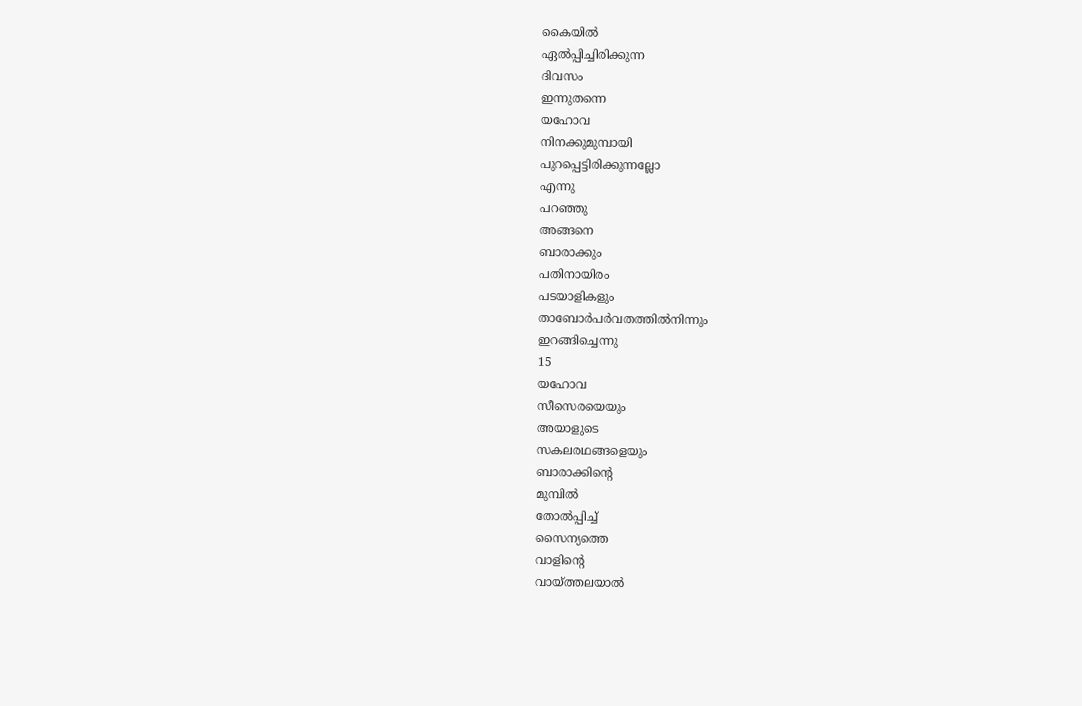കൈയിൽ
ഏൽപ്പിച്ചിരിക്കുന്ന
ദിവസം
ഇന്നുതന്നെ
യഹോവ
നിനക്കുമുമ്പായി
പുറപ്പെട്ടിരിക്കുന്നല്ലോ
എന്നു
പറഞ്ഞു
അങ്ങനെ
ബാരാക്കും
പതിനായിരം
പടയാളികളും
താബോർപർവതത്തിൽനിന്നും
ഇറങ്ങിച്ചെന്നു
15
യഹോവ
സീസെരയെയും
അയാളുടെ
സകലരഥങ്ങളെയും
ബാരാക്കിന്റെ
മുമ്പിൽ
തോൽപ്പിച്ച്
സൈന്യത്തെ
വാളിന്റെ
വായ്ത്തലയാൽ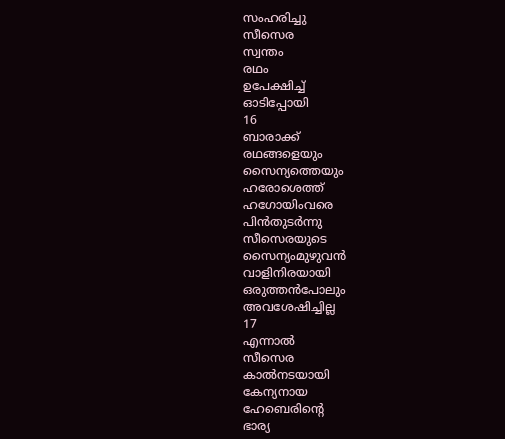സംഹരിച്ചു
സീസെര
സ്വന്തം
രഥം
ഉപേക്ഷിച്ച്
ഓടിപ്പോയി
16
ബാരാക്ക്
രഥങ്ങളെയും
സൈന്യത്തെയും
ഹരോശെത്ത്
ഹഗോയിംവരെ
പിൻതുടർന്നു
സീസെരയുടെ
സൈന്യംമുഴുവൻ
വാളിനിരയായി
ഒരുത്തൻപോലും
അവശേഷിച്ചില്ല
17
എന്നാൽ
സീസെര
കാൽനടയായി
കേന്യനായ
ഹേബെരിന്റെ
ഭാര്യ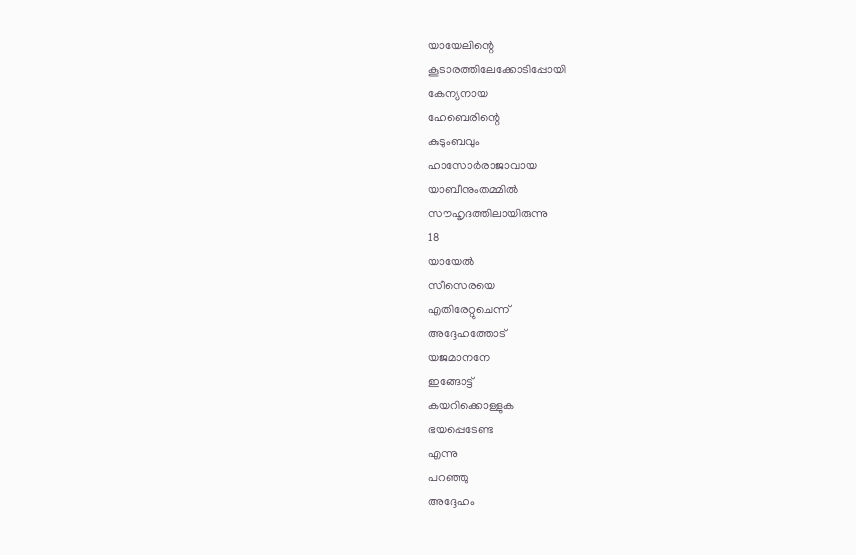യായേലിന്റെ
കൂടാരത്തിലേക്കോടിപ്പോയി
കേന്യനായ
ഹേബെരിന്റെ
കുടുംബവും
ഹാസോർരാജാവായ
യാബീനുംതമ്മിൽ
സൗഹൃദത്തിലായിരുന്നു
18
യായേൽ
സീസെരയെ
എതിരേറ്റുചെന്ന്
അദ്ദേഹത്തോട്
യജമാനനേ
ഇങ്ങോട്ട്
കയറിക്കൊള്ളുക
ഭയപ്പെടേണ്ട
എന്നു
പറഞ്ഞു
അദ്ദേഹം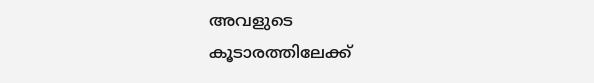അവളുടെ
കൂടാരത്തിലേക്ക്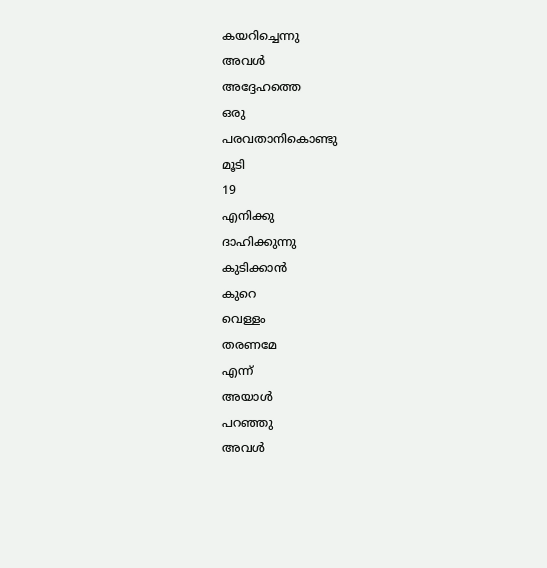കയറിച്ചെന്നു
അവൾ
അദ്ദേഹത്തെ
ഒരു
പരവതാനികൊണ്ടു
മൂടി
19
എനിക്കു
ദാഹിക്കുന്നു
കുടിക്കാൻ
കുറെ
വെള്ളം
തരണമേ
എന്ന്
അയാൾ
പറഞ്ഞു
അവൾ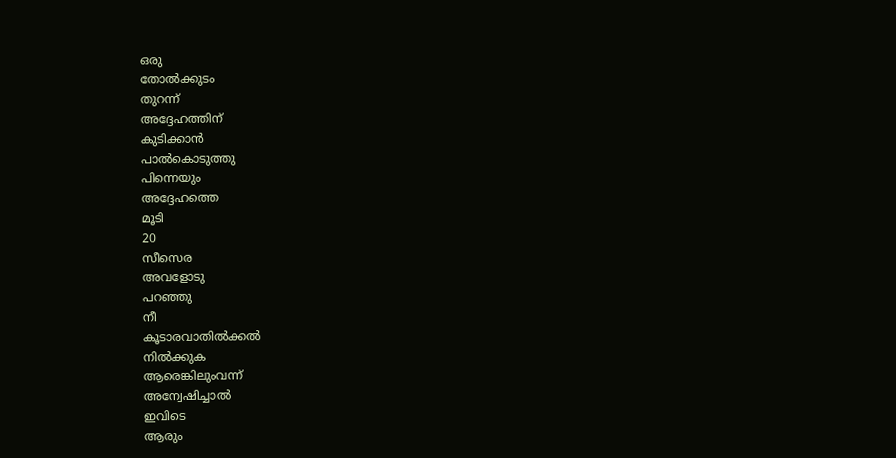ഒരു
തോൽക്കുടം
തുറന്ന്
അദ്ദേഹത്തിന്
കുടിക്കാൻ
പാൽകൊടുത്തു
പിന്നെയും
അദ്ദേഹത്തെ
മൂടി
20
സീസെര
അവളോടു
പറഞ്ഞു
നീ
കൂടാരവാതിൽക്കൽ
നിൽക്കുക
ആരെങ്കിലുംവന്ന്
അന്വേഷിച്ചാൽ
ഇവിടെ
ആരും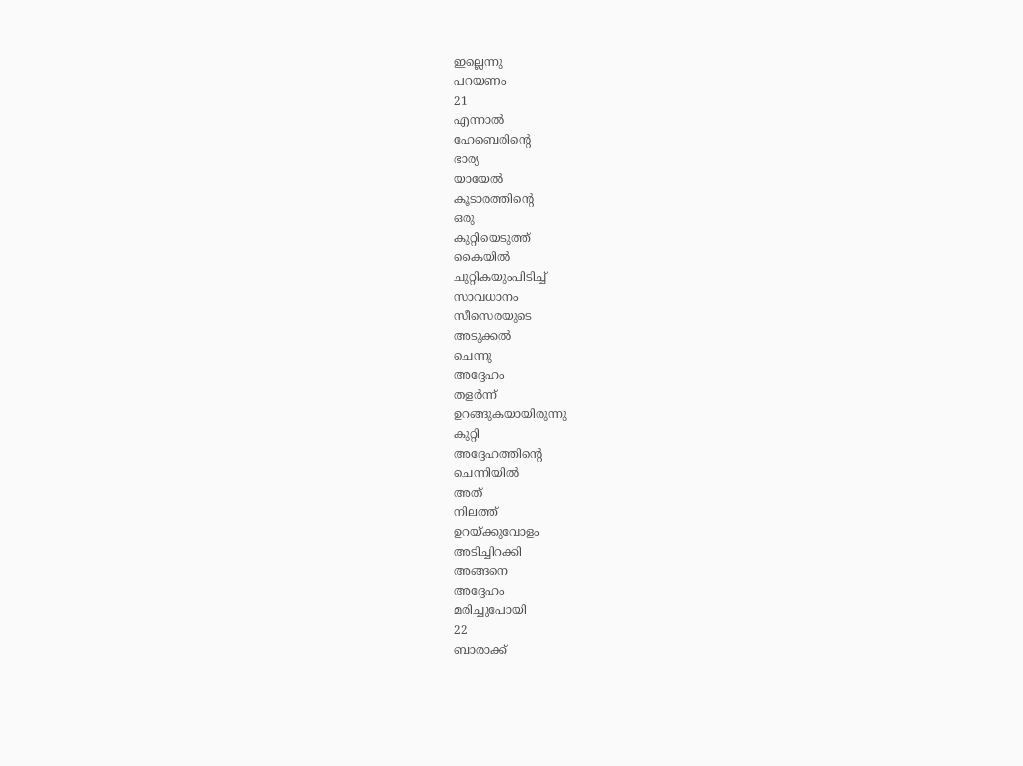ഇല്ലെന്നു
പറയണം
21
എന്നാൽ
ഹേബെരിന്റെ
ഭാര്യ
യായേൽ
കൂടാരത്തിന്റെ
ഒരു
കുറ്റിയെടുത്ത്
കൈയിൽ
ചുറ്റികയുംപിടിച്ച്
സാവധാനം
സീസെരയുടെ
അടുക്കൽ
ചെന്നു
അദ്ദേഹം
തളർന്ന്
ഉറങ്ങുകയായിരുന്നു
കുറ്റി
അദ്ദേഹത്തിന്റെ
ചെന്നിയിൽ
അത്
നിലത്ത്
ഉറയ്ക്കുവോളം
അടിച്ചിറക്കി
അങ്ങനെ
അദ്ദേഹം
മരിച്ചുപോയി
22
ബാരാക്ക്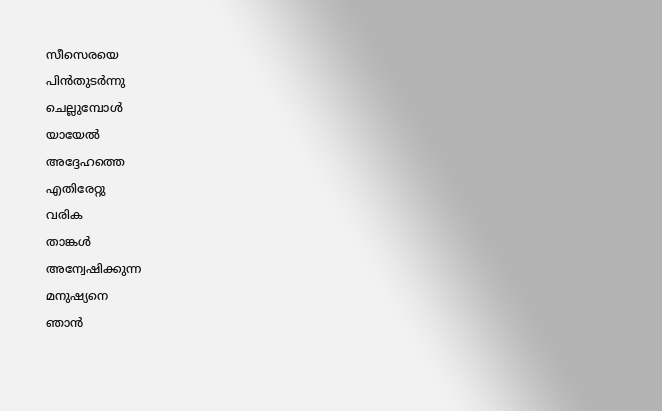സീസെരയെ
പിൻതുടർന്നു
ചെല്ലുമ്പോൾ
യായേൽ
അദ്ദേഹത്തെ
എതിരേറ്റു
വരിക
താങ്കൾ
അന്വേഷിക്കുന്ന
മനുഷ്യനെ
ഞാൻ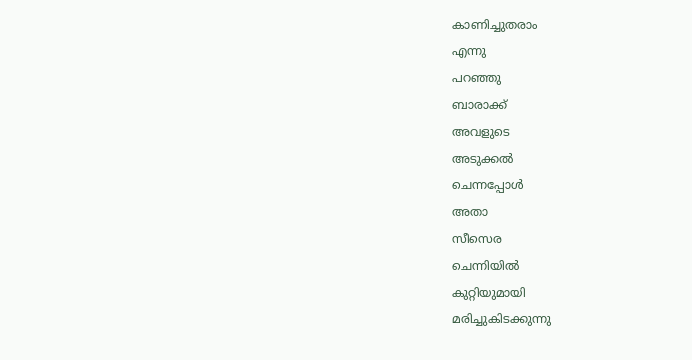കാണിച്ചുതരാം
എന്നു
പറഞ്ഞു
ബാരാക്ക്
അവളുടെ
അടുക്കൽ
ചെന്നപ്പോൾ
അതാ
സീസെര
ചെന്നിയിൽ
കുറ്റിയുമായി
മരിച്ചുകിടക്കുന്നു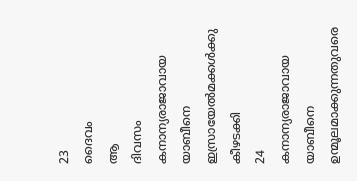23
ദൈവം
ആ
ദിവസം
കനാന്യരാജാവായ
യാബീനെ
ഇസ്രായേൽമക്കൾക്കു
കീഴടക്കി
24
കനാന്യരാജാവായ
യാബീനെ
ഉന്മൂലമാക്കുന്നതുവരെ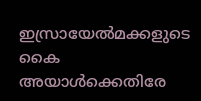ഇസ്രായേൽമക്കളുടെ
കൈ
അയാൾക്കെതിരേ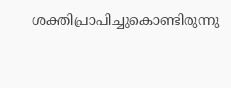ശക്തിപ്രാപിച്ചുകൊണ്ടിരുന്നു